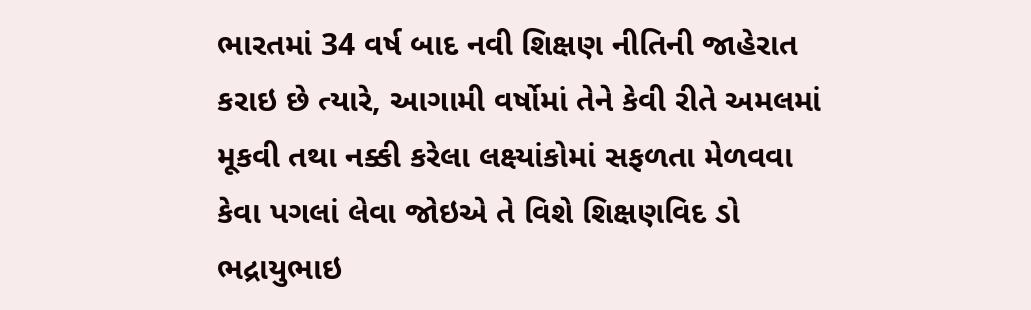ભારતમાં 34 વર્ષ બાદ નવી શિક્ષણ નીતિની જાહેરાત કરાઇ છે ત્યારે, આગામી વર્ષોમાં તેને કેવી રીતે અમલમાં મૂકવી તથા નક્કી કરેલા લક્ષ્યાંકોમાં સફળતા મેળવવા કેવા પગલાં લેવા જોઇએ તે વિશે શિક્ષણવિદ ડો ભદ્રાયુભાઇ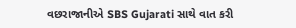વછરાજાનીએ SBS Gujarati સાથે વાત કરી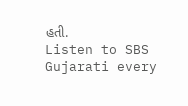હતી.
Listen to SBS Gujarati every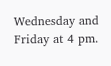Wednesday and Friday at 4 pm.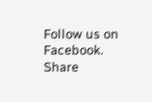Follow us on Facebook.
Share